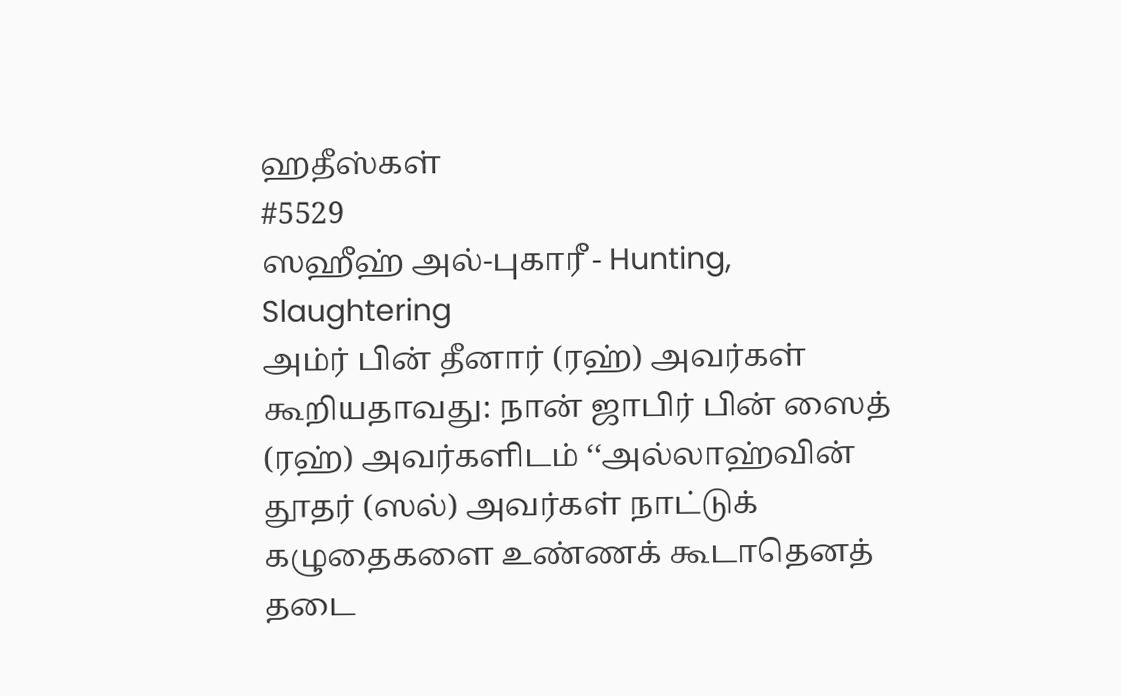ஹதீஸ்கள்
#5529
ஸஹீஹ் அல்-புகாரீ - Hunting, Slaughtering
அம்ர் பின் தீனார் (ரஹ்) அவர்கள் கூறியதாவது: நான் ஜாபிர் பின் ஸைத் (ரஹ்) அவர்களிடம் ‘‘அல்லாஹ்வின் தூதர் (ஸல்) அவர்கள் நாட்டுக் கழுதைகளை உண்ணக் கூடாதெனத் தடை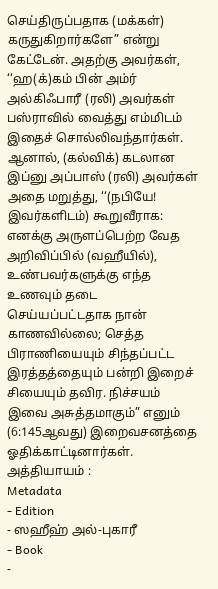செய்திருப்பதாக (மக்கள்) கருதுகிறார்களே” என்று கேட்டேன். அதற்கு அவர்கள், ‘‘ஹ(க்)கம் பின் அம்ர் அல்கிஃபாரீ (ரலி) அவர்கள் பஸ்ராவில் வைத்து எம்மிடம் இதைச் சொல்லிவந்தார்கள். ஆனால், (கல்விக்) கடலான இப்னு அப்பாஸ் (ரலி) அவர்கள் அதை மறுத்து, ‘‘(நபியே! இவர்களிடம்) கூறுவீராக: எனக்கு அருளப்பெற்ற வேத அறிவிப்பில் (வஹீயில்), உண்பவர்களுக்கு எந்த உணவும் தடை செய்யப்பட்டதாக நான் காணவில்லை; செத்த பிராணியையும் சிந்தப்பட்ட இரத்தத்தையும் பன்றி இறைச் சியையும் தவிர. நிச்சயம் இவை அசுத்தமாகும்” எனும் (6:145ஆவது) இறைவசனத்தை ஓதிக்காட்டினார்கள். அத்தியாயம் :
Metadata
- Edition
- ஸஹீஹ் அல்-புகாரீ
- Book
-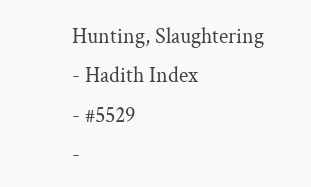Hunting, Slaughtering
- Hadith Index
- #5529
-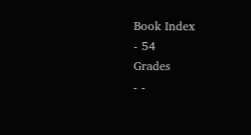Book Index
- 54
Grades
- -